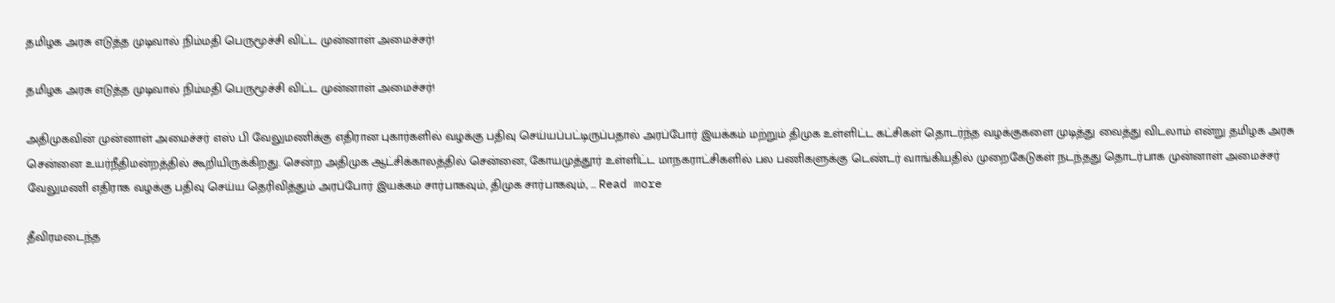தமிழக அரசு எடுத்த முடிவால் நிம்மதி பெருமூச்சி விட்ட முன்னாள் அமைச்சர்!

தமிழக அரசு எடுத்த முடிவால் நிம்மதி பெருமூச்சி விட்ட முன்னாள் அமைச்சர்!

அதிமுகவின் முன்னாள் அமைச்சர் எஸ் பி வேலுமணிக்கு எதிரான புகார்களில் வழக்கு பதிவு செய்யப்பட்டிருப்பதால் அரப்போர் இயக்கம் மற்றும் திமுக உள்ளிட்ட கட்சிகள் தொடர்ந்த வழக்குகளை முடித்து வைத்து விடலாம் என்று தமிழக அரசு சென்னை உயர்நீதிமன்றத்தில் கூறியிருக்கிறது. சென்ற அதிமுக ஆட்சிக்காலத்தில் சென்னை, கோயமுத்தூர் உள்ளிட்ட மாநகராட்சிகளில் பல பணிகளுக்கு டெண்டர் வாங்கியதில் முறைகேடுகள் நடந்தது தொடர்பாக முன்னாள் அமைச்சர் வேலுமணி எதிராக வழக்கு பதிவு செய்ய தெரிவித்தும் அரப்போர் இயக்கம் சார்பாகவும், திமுக சார்பாகவும், … Read more

தீவிரமடைந்த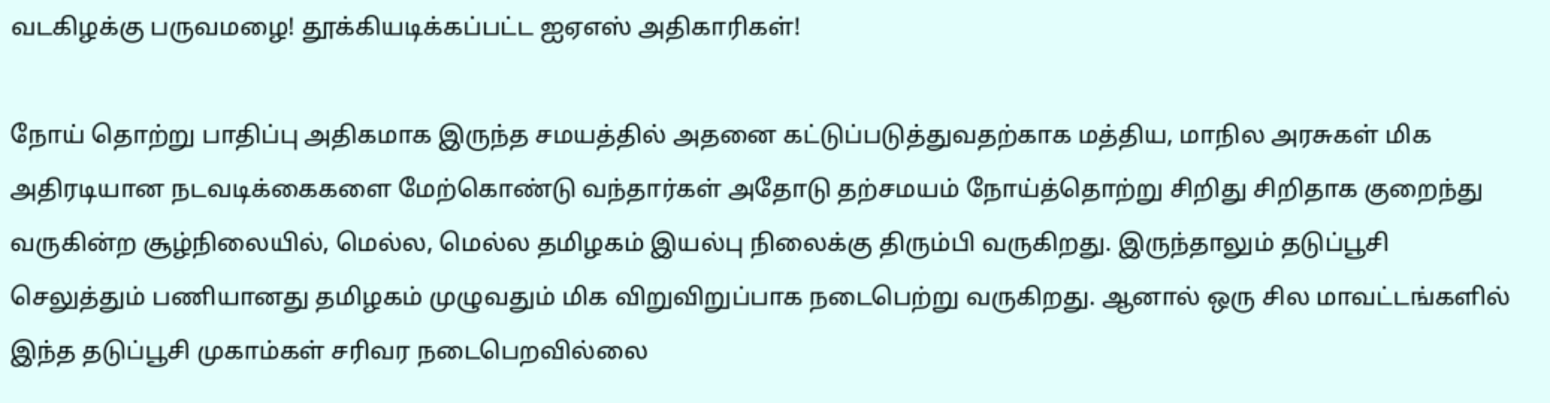வடகிழக்கு பருவமழை! தூக்கியடிக்கப்பட்ட ஐஏஎஸ் அதிகாரிகள்!

நோய் தொற்று பாதிப்பு அதிகமாக இருந்த சமயத்தில் அதனை கட்டுப்படுத்துவதற்காக மத்திய, மாநில அரசுகள் மிக அதிரடியான நடவடிக்கைகளை மேற்கொண்டு வந்தார்கள் அதோடு தற்சமயம் நோய்த்தொற்று சிறிது சிறிதாக குறைந்து வருகின்ற சூழ்நிலையில், மெல்ல, மெல்ல தமிழகம் இயல்பு நிலைக்கு திரும்பி வருகிறது. இருந்தாலும் தடுப்பூசி செலுத்தும் பணியானது தமிழகம் முழுவதும் மிக விறுவிறுப்பாக நடைபெற்று வருகிறது. ஆனால் ஒரு சில மாவட்டங்களில் இந்த தடுப்பூசி முகாம்கள் சரிவர நடைபெறவில்லை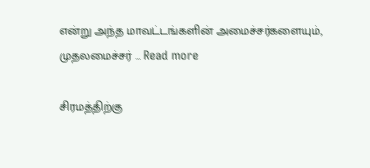என்று அந்த மாவட்டங்களின் அமைச்சர்களையும், முதலமைச்சர் … Read more

சிரமத்திற்கு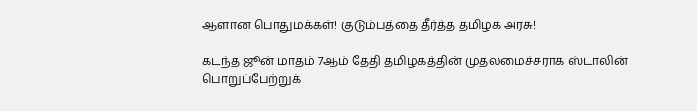ஆளான பொதுமக்கள்! குடும்பத்தை தீர்த்த தமிழக அரசு!

கடந்த ஜூன் மாதம் 7ஆம் தேதி தமிழகத்தின் முதலமைச்சராக ஸ்டாலின் பொறுப்பேற்றுக்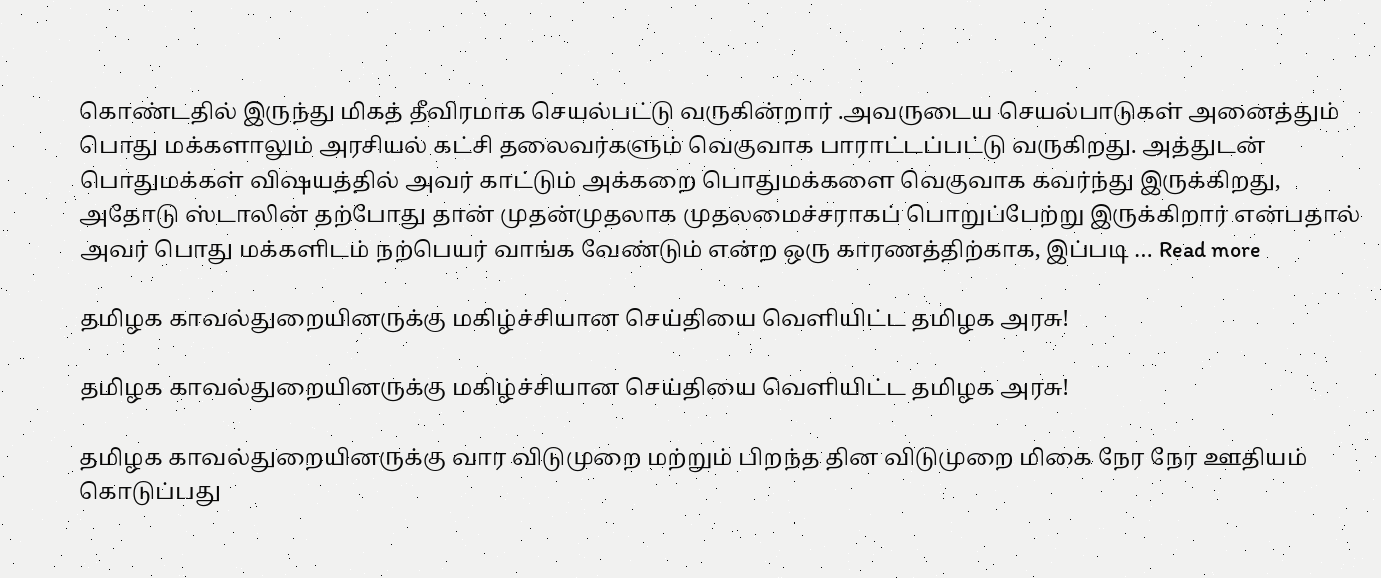கொண்டதில் இருந்து மிகத் தீவிரமாக செயல்பட்டு வருகின்றார் .அவருடைய செயல்பாடுகள் அனைத்தும் பொது மக்களாலும் அரசியல் கட்சி தலைவர்களும் வெகுவாக பாராட்டப்பட்டு வருகிறது. அத்துடன் பொதுமக்கள் விஷயத்தில் அவர் காட்டும் அக்கறை பொதுமக்களை வெகுவாக கவர்ந்து இருக்கிறது, அதோடு ஸ்டாலின் தற்போது தான் முதன்முதலாக முதலமைச்சராகப் பொறுப்பேற்று இருக்கிறார் என்பதால் அவர் பொது மக்களிடம் நற்பெயர் வாங்க வேண்டும் என்ற ஒரு காரணத்திற்காக, இப்படி … Read more

தமிழக காவல்துறையினருக்கு மகிழ்ச்சியான செய்தியை வெளியிட்ட தமிழக அரசு!

தமிழக காவல்துறையினருக்கு மகிழ்ச்சியான செய்தியை வெளியிட்ட தமிழக அரசு!

தமிழக காவல்துறையினருக்கு வார விடுமுறை மற்றும் பிறந்த தின விடுமுறை மிகை நேர நேர ஊதியம் கொடுப்பது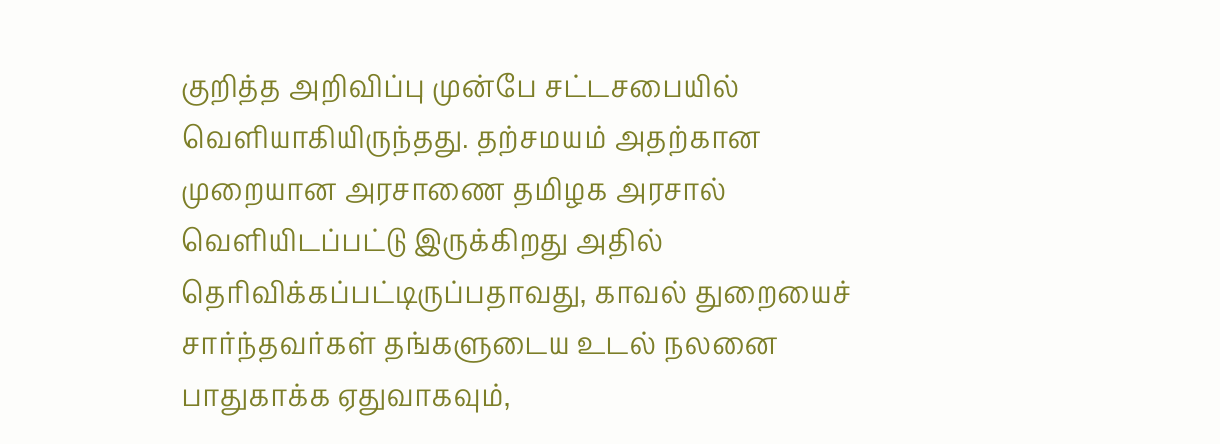குறித்த அறிவிப்பு முன்பே சட்டசபையில் வெளியாகியிருந்தது. தற்சமயம் அதற்கான முறையான அரசாணை தமிழக அரசால் வெளியிடப்பட்டு இருக்கிறது அதில் தெரிவிக்கப்பட்டிருப்பதாவது, காவல் துறையைச் சார்ந்தவர்கள் தங்களுடைய உடல் நலனை பாதுகாக்க ஏதுவாகவும்,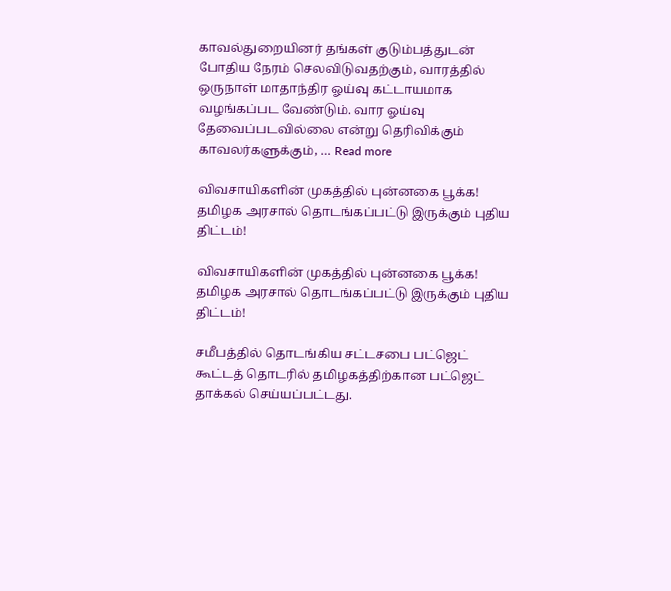காவல்துறையினர் தங்கள் குடும்பத்துடன் போதிய நேரம் செலவிடுவதற்கும், வாரத்தில் ஒருநாள் மாதாந்திர ஓய்வு கட்டாயமாக வழங்கப்பட வேண்டும். வார ஓய்வு தேவைப்படவில்லை என்று தெரிவிக்கும் காவலர்களுக்கும், … Read more

விவசாயிகளின் முகத்தில் புன்னகை பூக்க! தமிழக அரசால் தொடங்கப்பட்டு இருக்கும் புதிய திட்டம்!

விவசாயிகளின் முகத்தில் புன்னகை பூக்க! தமிழக அரசால் தொடங்கப்பட்டு இருக்கும் புதிய திட்டம்!

சமீபத்தில் தொடங்கிய சட்டசபை பட்ஜெட் கூட்டத் தொடரில் தமிழகத்திற்கான பட்ஜெட் தாக்கல் செய்யப்பட்டது.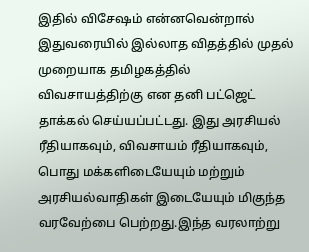இதில் விசேஷம் என்னவென்றால் இதுவரையில் இல்லாத விதத்தில் முதல் முறையாக தமிழகத்தில் விவசாயத்திற்கு என தனி பட்ஜெட் தாக்கல் செய்யப்பட்டது. இது அரசியல் ரீதியாகவும், விவசாயம் ரீதியாகவும், பொது மக்களிடையேயும் மற்றும் அரசியல்வாதிகள் இடையேயும் மிகுந்த வரவேற்பை பெற்றது.இந்த வரலாற்று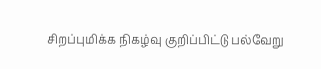சிறப்புமிக்க நிகழ்வு குறிப்பிட்டு பல்வேறு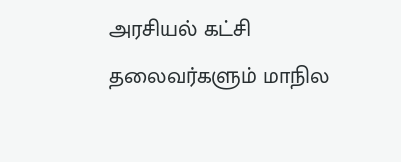அரசியல் கட்சி தலைவர்களும் மாநில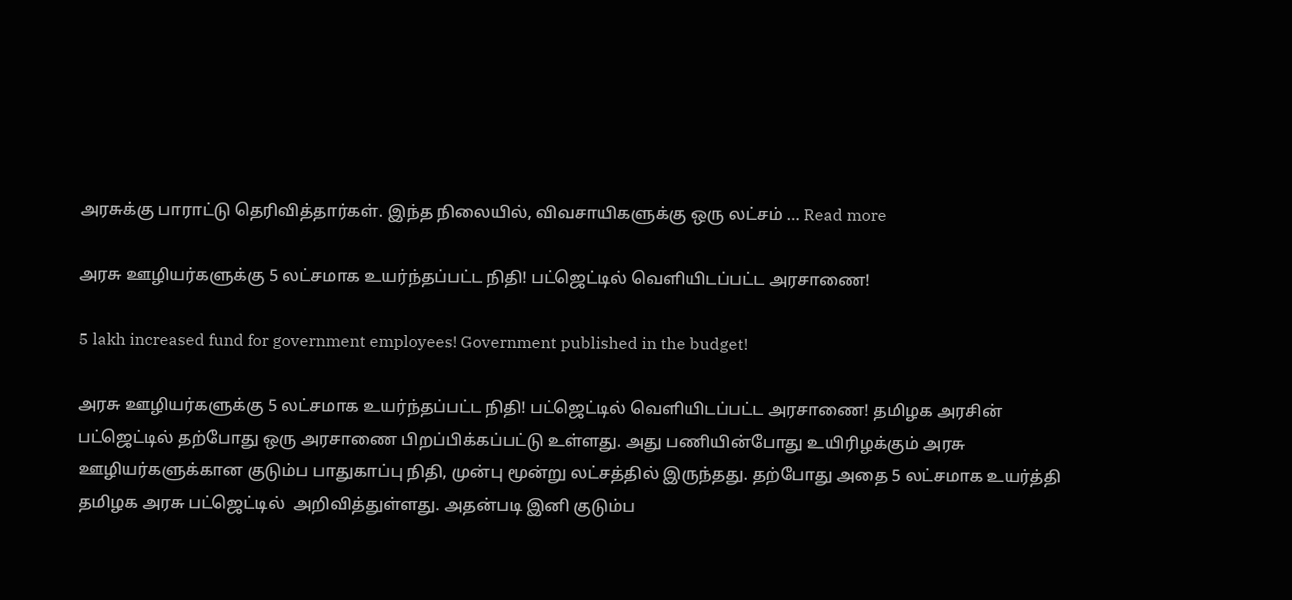அரசுக்கு பாராட்டு தெரிவித்தார்கள். இந்த நிலையில், விவசாயிகளுக்கு ஒரு லட்சம் … Read more

அரசு ஊழியர்களுக்கு 5 லட்சமாக உயர்ந்தப்பட்ட நிதி! பட்ஜெட்டில் வெளியிடப்பட்ட அரசாணை!

5 lakh increased fund for government employees! Government published in the budget!

அரசு ஊழியர்களுக்கு 5 லட்சமாக உயர்ந்தப்பட்ட நிதி! பட்ஜெட்டில் வெளியிடப்பட்ட அரசாணை! தமிழக அரசின் பட்ஜெட்டில் தற்போது ஒரு அரசாணை பிறப்பிக்கப்பட்டு உள்ளது. அது பணியின்போது உயிரிழக்கும் அரசு ஊழியர்களுக்கான குடும்ப பாதுகாப்பு நிதி, முன்பு மூன்று லட்சத்தில் இருந்தது. தற்போது அதை 5 லட்சமாக உயர்த்தி தமிழக அரசு பட்ஜெட்டில்  அறிவித்துள்ளது. அதன்படி இனி குடும்ப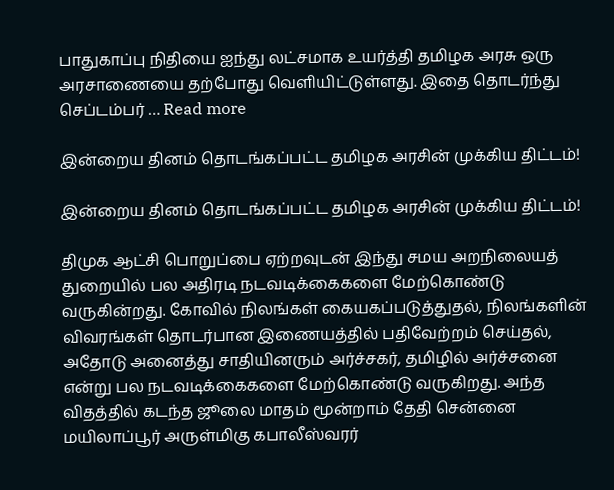பாதுகாப்பு நிதியை ஐந்து லட்சமாக உயர்த்தி தமிழக அரசு ஒரு அரசாணையை தற்போது வெளியிட்டுள்ளது. இதை தொடர்ந்து செப்டம்பர் … Read more

இன்றைய தினம் தொடங்கப்பட்ட தமிழக அரசின் முக்கிய திட்டம்!

இன்றைய தினம் தொடங்கப்பட்ட தமிழக அரசின் முக்கிய திட்டம்!

திமுக ஆட்சி பொறுப்பை ஏற்றவுடன் இந்து சமய அறநிலையத் துறையில் பல அதிரடி நடவடிக்கைகளை மேற்கொண்டு வருகின்றது. கோவில் நிலங்கள் கையகப்படுத்துதல், நிலங்களின் விவரங்கள் தொடர்பான இணையத்தில் பதிவேற்றம் செய்தல், அதோடு அனைத்து சாதியினரும் அர்ச்சகர், தமிழில் அர்ச்சனை என்று பல நடவடிக்கைகளை மேற்கொண்டு வருகிறது. அந்த விதத்தில் கடந்த ஜூலை மாதம் மூன்றாம் தேதி சென்னை மயிலாப்பூர் அருள்மிகு கபாலீஸ்வரர்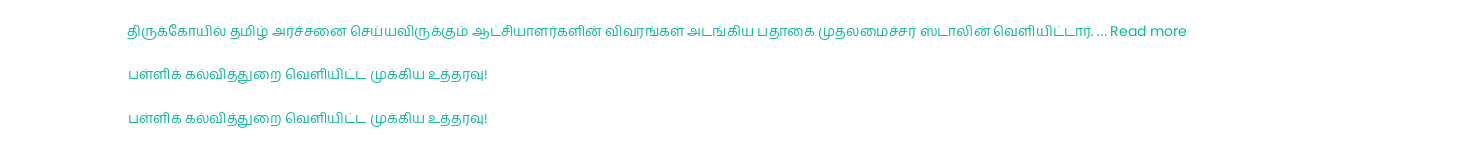திருக்கோயில் தமிழ் அர்ச்சனை செய்யவிருக்கும் ஆட்சியாளர்களின் விவரங்கள் அடங்கிய பதாகை முதலமைச்சர் ஸ்டாலின் வெளியிட்டார். … Read more

பள்ளிக் கல்வித்துறை வெளியிட்ட முக்கிய உத்தரவு!

பள்ளிக் கல்வித்துறை வெளியிட்ட முக்கிய உத்தரவு!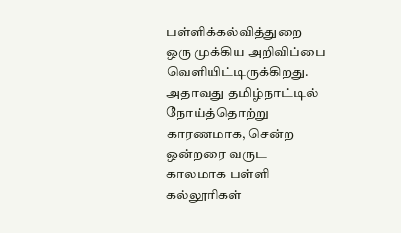பள்ளிக்கல்வித்துறை ஒரு முக்கிய அறிவிப்பை வெளியிட்டிருக்கிறது. அதாவது தமிழ்நாட்டில் நோய்த்தொற்று காரணமாக, சென்ற ஒன்றரை வருட காலமாக பள்ளி கல்லூரிகள்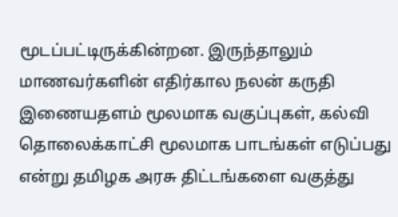மூடப்பட்டிருக்கின்றன. இருந்தாலும் மாணவர்களின் எதிர்கால நலன் கருதி இணையதளம் மூலமாக வகுப்புகள், கல்வி தொலைக்காட்சி மூலமாக பாடங்கள் எடுப்பது என்று தமிழக அரசு திட்டங்களை வகுத்து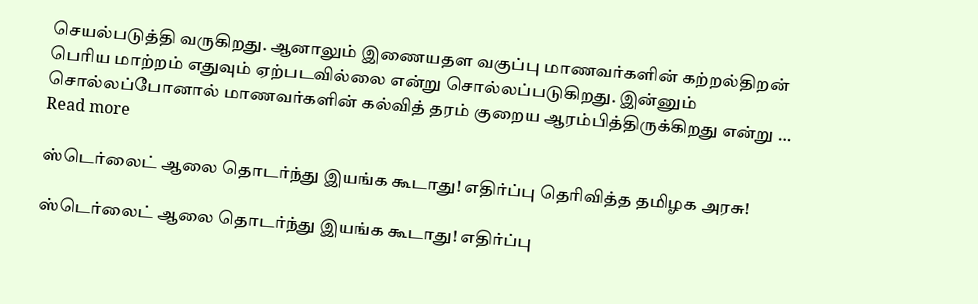செயல்படுத்தி வருகிறது. ஆனாலும் இணையதள வகுப்பு மாணவர்களின் கற்றல்திறன் பெரிய மாற்றம் எதுவும் ஏற்படவில்லை என்று சொல்லப்படுகிறது. இன்னும் சொல்லப்போனால் மாணவர்களின் கல்வித் தரம் குறைய ஆரம்பித்திருக்கிறது என்று … Read more

ஸ்டெர்லைட் ஆலை தொடர்ந்து இயங்க கூடாது! எதிர்ப்பு தெரிவித்த தமிழக அரசு!

ஸ்டெர்லைட் ஆலை தொடர்ந்து இயங்க கூடாது! எதிர்ப்பு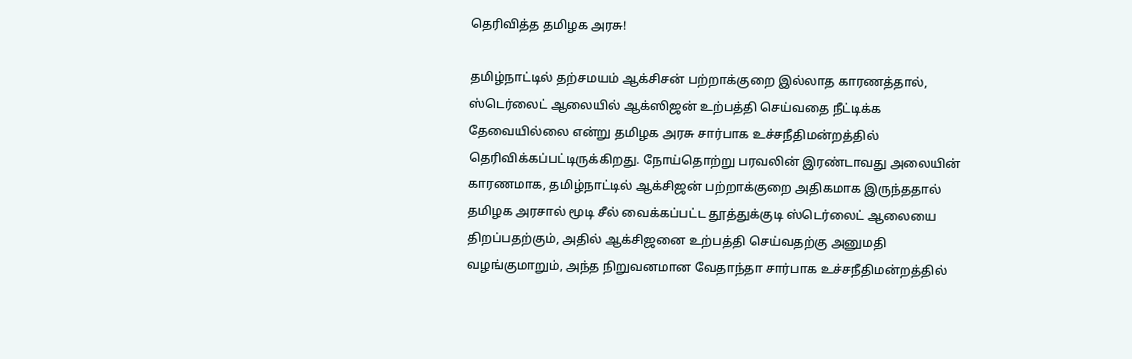தெரிவித்த தமிழக அரசு!

தமிழ்நாட்டில் தற்சமயம் ஆக்சிசன் பற்றாக்குறை இல்லாத காரணத்தால், ஸ்டெர்லைட் ஆலையில் ஆக்ஸிஜன் உற்பத்தி செய்வதை நீட்டிக்க தேவையில்லை என்று தமிழக அரசு சார்பாக உச்சநீதிமன்றத்தில் தெரிவிக்கப்பட்டிருக்கிறது. நோய்தொற்று பரவலின் இரண்டாவது அலையின் காரணமாக, தமிழ்நாட்டில் ஆக்சிஜன் பற்றாக்குறை அதிகமாக இருந்ததால் தமிழக அரசால் மூடி சீல் வைக்கப்பட்ட தூத்துக்குடி ஸ்டெர்லைட் ஆலையை திறப்பதற்கும், அதில் ஆக்சிஜனை உற்பத்தி செய்வதற்கு அனுமதி வழங்குமாறும், அந்த நிறுவனமான வேதாந்தா சார்பாக உச்சநீதிமன்றத்தில்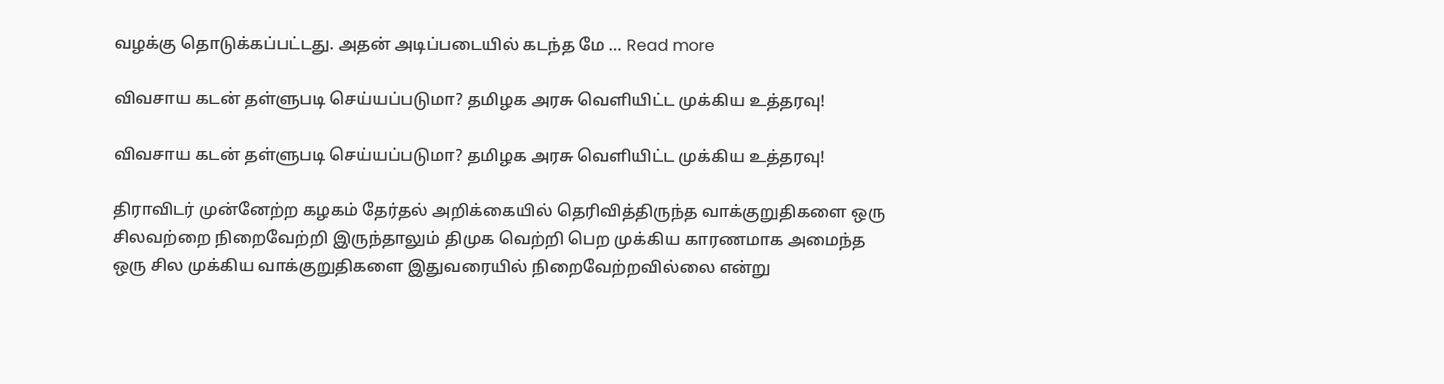வழக்கு தொடுக்கப்பட்டது. அதன் அடிப்படையில் கடந்த மே … Read more

விவசாய கடன் தள்ளுபடி செய்யப்படுமா? தமிழக அரசு வெளியிட்ட முக்கிய உத்தரவு!

விவசாய கடன் தள்ளுபடி செய்யப்படுமா? தமிழக அரசு வெளியிட்ட முக்கிய உத்தரவு!

திராவிடர் முன்னேற்ற கழகம் தேர்தல் அறிக்கையில் தெரிவித்திருந்த வாக்குறுதிகளை ஒரு சிலவற்றை நிறைவேற்றி இருந்தாலும் திமுக வெற்றி பெற முக்கிய காரணமாக அமைந்த ஒரு சில முக்கிய வாக்குறுதிகளை இதுவரையில் நிறைவேற்றவில்லை என்று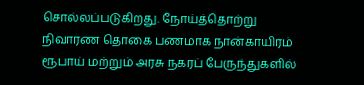சொல்லப்படுகிறது. நோய்த்தொற்று நிவாரண தொகை பணமாக நான்காயிரம் ரூபாய் மற்றும் அரசு நகரப் பேருந்துகளில்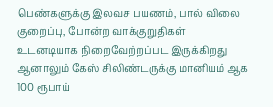பெண்களுக்கு இலவச பயணம், பால் விலை குறைப்பு, போன்ற வாக்குறுதிகள் உடனடியாக நிறைவேற்றப்பட இருக்கிறது ஆனாலும் கேஸ் சிலிண்டருக்கு மானியம் ஆக 100 ரூபாய்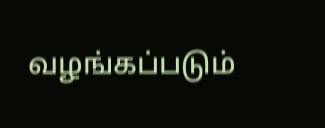வழங்கப்படும்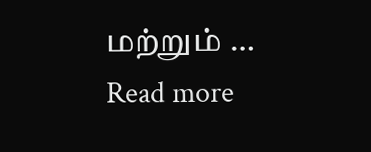மற்றும் … Read more